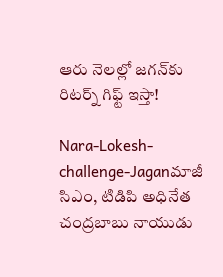ఆరు నెలల్లో జగన్‌కు రిటర్న్ గిఫ్ట్ ఇస్తా!

Nara-Lokesh-challenge-Jaganమాజీ సిఎం, టిడిపి అధినేత చంద్రబాబు నాయుడు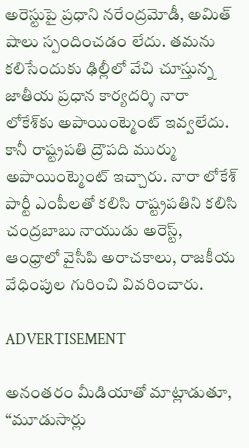అరెస్టుపై ప్రధాని నరేంద్రమోడీ, అమిత్ షాలు స్పందించడం లేదు. తమను కలిసేందుకు ఢిల్లీలో వేచి చూస్తున్న జాతీయ ప్రధాన కార్యదర్శి నారా లోకేశ్‌కు అపాయింట్మెంట్ ఇవ్వలేదు. కానీ రాష్ట్రపతి ద్రౌపది ముర్ము అపాయింట్మెంట్ ఇచ్చారు. నారా లోకేశ్‌ పార్టీ ఎంపీలతో కలిసి రాష్ట్రపతిని కలిసి చంద్రబాబు నాయుడు అరెస్ట్, ఆంధ్రాలో వైసీపి అరాచకాలు, రాజకీయ వేధింపుల గురించి వివరించారు.

ADVERTISEMENT

అనంతరం మీడియాతో మాట్లాడుతూ, “మూడుసార్లు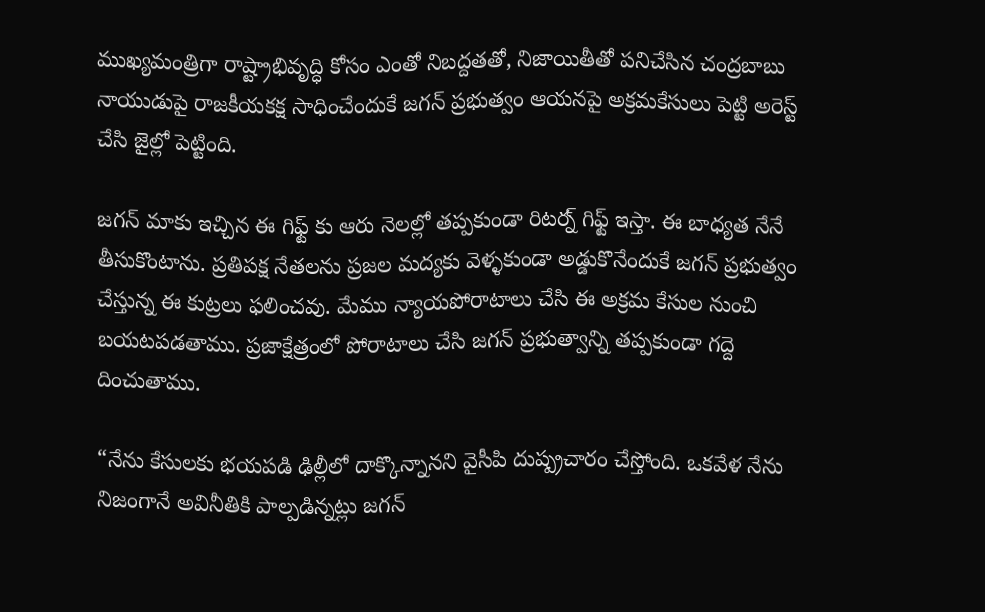ముఖ్యమంత్రిగా రాష్ట్రాభివృద్ధి కోసం ఎంతో నిబద్దతతో, నిజాయితీతో పనిచేసిన చంద్రబాబు నాయుడుపై రాజకీయకక్ష సాధించేందుకే జగన్‌ ప్రభుత్వం ఆయనపై అక్రమకేసులు పెట్టి అరెస్ట్ చేసి జైల్లో పెట్టింది.

జగన్‌ మాకు ఇచ్చిన ఈ గిఫ్ట్ కు ఆరు నెలల్లో తప్పకుండా రిటర్న్ గిఫ్ట్ ఇస్తా. ఈ బాధ్యత నేనే తీసుకొంటాను. ప్రతిపక్ష నేతలను ప్రజల మద్యకు వెళ్ళకుండా అడ్డుకొనేందుకే జగన్‌ ప్రభుత్వం చేస్తున్న ఈ కుట్రలు ఫలించవు. మేము న్యాయపోరాటాలు చేసి ఈ అక్రమ కేసుల నుంచి బయటపడతాము. ప్రజాక్షేత్రంలో పోరాటాలు చేసి జగన్‌ ప్రభుత్వాన్ని తప్పకుండా గద్దె దించుతాము.

“నేను కేసులకు భయపడి ఢిల్లీలో దాక్కొన్నానని వైసీపి దుష్ప్రచారం చేస్తోంది. ఒకవేళ నేను నిజంగానే అవినీతికి పాల్పడిన్నట్లు జగన్‌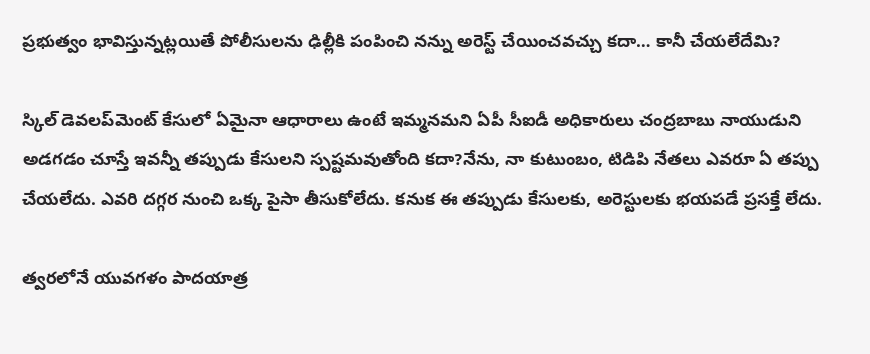ప్రభుత్వం భావిస్తున్నట్లయితే పోలీసులను ఢిల్లీకి పంపించి నన్ను అరెస్ట్ చేయించవచ్చు కదా… కానీ చేయలేదేమి?

స్కిల్ డెవలప్‌మెంట్‌ కేసులో ఏమైనా ఆధారాలు ఉంటే ఇమ్మనమని ఏపీ సీఐడీ అధికారులు చంద్రబాబు నాయుడుని అడగడం చూస్తే ఇవన్నీ తప్పుడు కేసులని స్పష్టమవుతోంది కదా?నేను, నా కుటుంబం, టిడిపి నేతలు ఎవరూ ఏ తప్పు చేయలేదు. ఎవరి దగ్గర నుంచి ఒక్క పైసా తీసుకోలేదు. కనుక ఈ తప్పుడు కేసులకు, అరెస్టులకు భయపడే ప్రసక్తే లేదు.

త్వరలోనే యువగళం పాదయాత్ర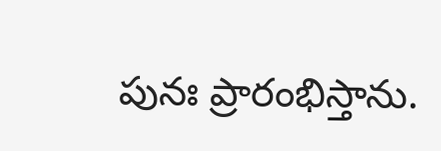పునః ప్రారంభిస్తాను.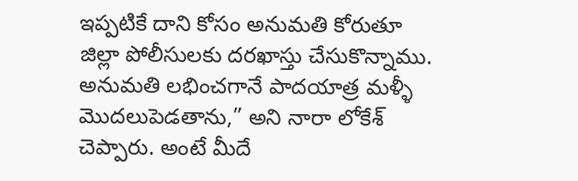ఇప్పటికే దాని కోసం అనుమతి కోరుతూ జిల్లా పోలీసులకు దరఖాస్తు చేసుకొన్నాము. అనుమతి లభించగానే పాదయాత్ర మళ్ళీ మొదలుపెడతాను,” అని నారా లోకేశ్‌ చెప్పారు. అంటే మీదే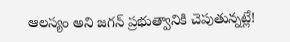ఆలస్యం అని జగన్‌ ప్రభుత్వానికి చెపుతున్నట్లే!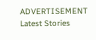ADVERTISEMENT
Latest Stories